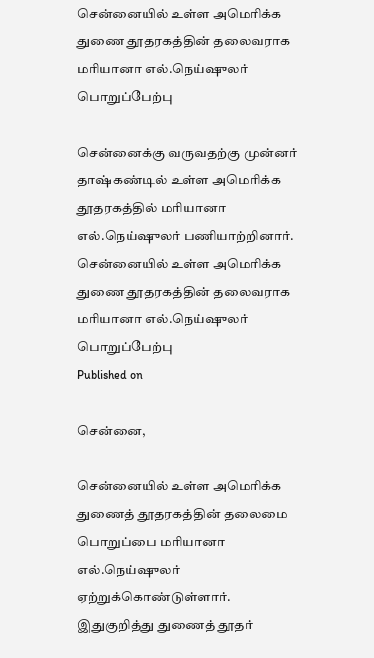சென்னையில் உள்ள அமெரிக்க துணை தூதரகத்தின் தலைவராக மரியானா எல்.நெய்ஷுலர் பொறுப்பேற்பு

சென்னைக்கு வருவதற்கு முன்னர் தாஷ்கண்டில் உள்ள அமெரிக்க தூதரகத்தில் மரியானா எல்.நெய்ஷுலர் பணியாற்றினார்.
சென்னையில் உள்ள அமெரிக்க துணை தூதரகத்தின் தலைவராக மரியானா எல்.நெய்ஷுலர் பொறுப்பேற்பு
Published on

சென்னை,

சென்னையில் உள்ள அமெரிக்க துணைத் தூதரகத்தின் தலைமை பொறுப்பை மரியானா எல்.நெய்ஷுலர் ஏற்றுக்கொண்டுள்ளார். இதுகுறித்து துணைத் தூதர்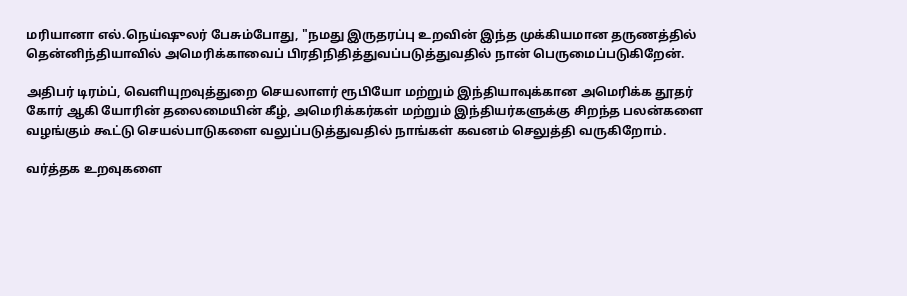மரியானா எல்.நெய்ஷுலர் பேசும்போது, "நமது இருதரப்பு உறவின் இந்த முக்கியமான தருணத்தில் தென்னிந்தியாவில் அமெரிக்காவைப் பிரதிநிதித்துவப்படுத்துவதில் நான் பெருமைப்படுகிறேன்.

அதிபர் டிரம்ப், வெளியுறவுத்துறை செயலாளர் ரூபியோ மற்றும் இந்தியாவுக்கான அமெரிக்க தூதர் கோர் ஆகி யோரின் தலைமையின் கீழ், அமெரிக்கர்கள் மற்றும் இந்தியர்களுக்கு சிறந்த பலன்களை வழங்கும் கூட்டு செயல்பாடுகளை வலுப்படுத்துவதில் நாங்கள் கவனம் செலுத்தி வருகிறோம்.

வர்த்தக உறவுகளை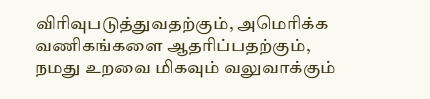விரிவுபடுத்துவதற்கும், அமெரிக்க வணிகங்களை ஆதரிப்பதற்கும், நமது உறவை மிகவும் வலுவாக்கும்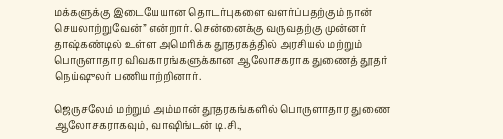மக்களுக்கு இடையேயான தொடர்புகளை வளர்ப்பதற்கும் நான் செயலாற்றுவேன்” என்றார். சென்னைக்கு வருவதற்கு முன்னர் தாஷ்கண்டில் உள்ள அமெரிக்க தூதரகத்தில் அரசியல் மற்றும் பொருளாதார விவகாரங்களுக்கான ஆலோசகராக துணைத் தூதர் நெய்ஷுலர் பணியாற்றினார்.

ஜெருசலேம் மற்றும் அம்மான் தூதரகங்களில் பொருளாதார துணை ஆலோசகராகவும், வாஷிங்டன் டி.சி.,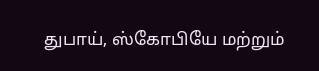துபாய், ஸ்கோபியே மற்றும்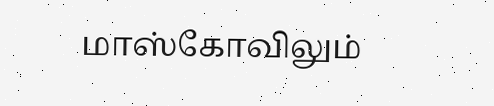மாஸ்கோவிலும்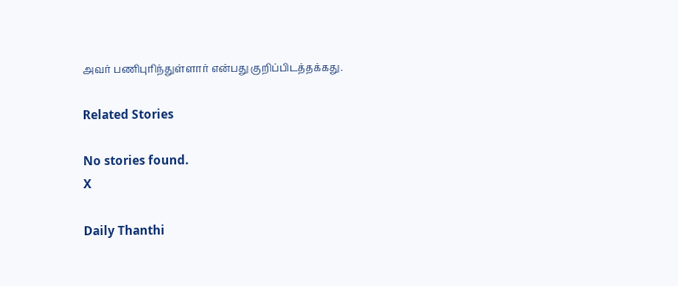அவர் பணிபுரிந்துள்ளார் என்பது குறிப்பிடத்தக்கது.

Related Stories

No stories found.
X

Daily Thanthi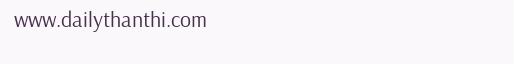www.dailythanthi.com